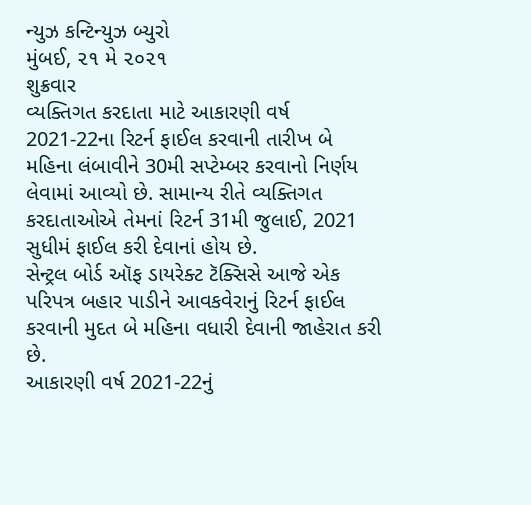ન્યુઝ કન્ટિન્યુઝ બ્યુરો
મુંબઈ, ૨૧ મે ૨૦૨૧
શુક્રવાર
વ્યક્તિગત કરદાતા માટે આકારણી વર્ષ 2021-22ના રિટર્ન ફાઈલ કરવાની તારીખ બે મહિના લંબાવીને 30મી સપ્ટેમ્બર કરવાનો નિર્ણય લેવામાં આવ્યો છે. સામાન્ય રીતે વ્યક્તિગત કરદાતાઓએ તેમનાં રિટર્ન 31મી જુલાઈ, 2021 સુધીમં ફાઈલ કરી દેવાનાં હોય છે.
સેન્ટ્રલ બોર્ડ ઑફ ડાયરેક્ટ ટૅક્સિસે આજે એક પરિપત્ર બહાર પાડીને આવકવેરાનું રિટર્ન ફાઈલ કરવાની મુદત બે મહિના વધારી દેવાની જાહેરાત કરી છે.
આકારણી વર્ષ 2021-22નું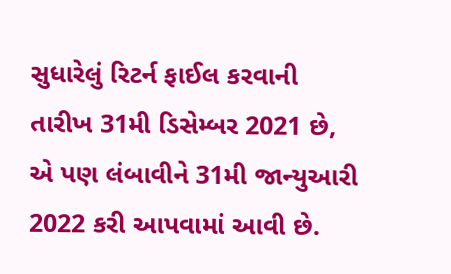સુધારેલું રિટર્ન ફાઈલ કરવાની તારીખ 31મી ડિસેમ્બર 2021 છે, એ પણ લંબાવીને 31મી જાન્યુઆરી 2022 કરી આપવામાં આવી છે.